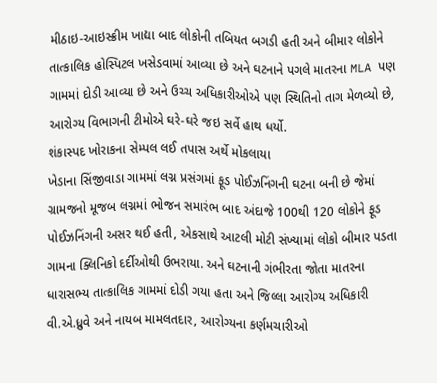મીઠાઇ-આઇસ્ક્રીમ ખાદ્યા બાદ લોકોની તબિયત બગડી હતી અને બીમાર લોકોને તાત્કાલિક હોસ્પિટલ ખસેડવામાં આવ્યા છે અને ઘટનાને પગલે માતરના MLA પણ ગામમાં દોડી આવ્યા છે અને ઉચ્ચ અધિકારીઓએ પણ સ્થિતિનો તાગ મેળવ્યો છે, આરોગ્ય વિભાગની ટીમોએ ઘરે-ઘરે જઇ સર્વે હાથ ધર્યો.
શંકાસ્પદ ખોરાકના સેમ્પલ લઈ તપાસ અર્થે મોકલાયા
ખેડાના સિંજીવાડા ગામમાં લગ્ન પ્રસંગમાં ફૂડ પોઈઝનિંગની ઘટના બની છે જેમાં ગ્રામજનો મૂજબ લગ્નમાં ભોજન સમારંભ બાદ અંદાજે 100થી 120 લોકોને ફૂડ પોઈઝનિંગની અસર થઈ હતી, એકસાથે આટલી મોટી સંખ્યામાં લોકો બીમાર પડતા ગામના ક્લિનિકો દર્દીઓથી ઉભરાયા. અને ઘટનાની ગંભીરતા જોતા માતરના ધારાસભ્ય તાત્કાલિક ગામમાં દોડી ગયા હતા અને જિલ્લા આરોગ્ય અધિકારી વી.એ.ધ્રુવે અને નાયબ મામલતદાર, આરોગ્યના કર્ણમચારીઓ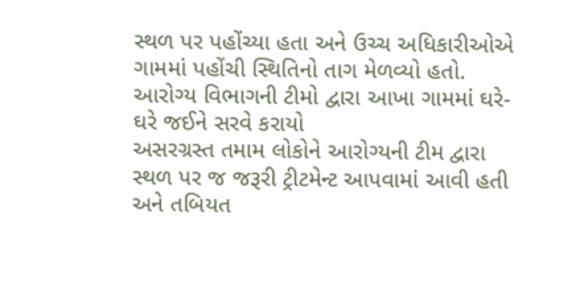સ્થળ પર પહોંચ્યા હતા અને ઉચ્ચ અધિકારીઓએ ગામમાં પહોંચી સ્થિતિનો તાગ મેળવ્યો હતો.
આરોગ્ય વિભાગની ટીમો દ્વારા આખા ગામમાં ઘરે-ઘરે જઈને સરવે કરાયો
અસરગ્રસ્ત તમામ લોકોને આરોગ્યની ટીમ દ્વારા સ્થળ પર જ જરૂરી ટ્રીટમેન્ટ આપવામાં આવી હતી અને તબિયત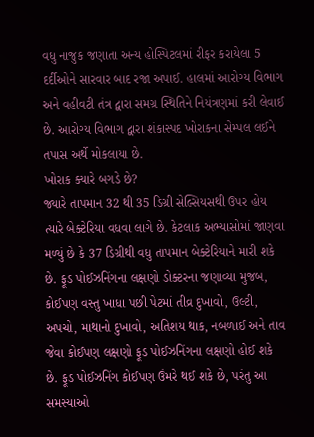વધુ નાજુક જણાતા અન્ય હોસ્પિટલમાં રીફર કરાયેલા 5 દર્દીઓને સારવાર બાદ રજા અપાઈ. હાલમાં આરોગ્ય વિભાગ અને વહીવટી તંત્ર દ્વારા સમગ્ર સ્થિતિને નિયંત્રણમાં કરી લેવાઈ છે. આરોગ્ય વિભાગ દ્વારા શંકાસ્પદ ખોરાકના સેમ્પલ લઈને તપાસ અર્થે મોકલાયા છે.
ખોરાક ક્યારે બગડે છે?
જ્યારે તાપમાન 32 થી 35 ડિગ્રી સેલ્સિયસથી ઉપર હોય ત્યારે બેક્ટેરિયા વધવા લાગે છે. કેટલાક અભ્યાસોમાં જાણવા મળ્યું છે કે 37 ડિગ્રીથી વધુ તાપમાન બેક્ટેરિયાને મારી શકે છે. ફૂડ પોઈઝનિંગના લક્ષણો ડોક્ટરના જણાવ્યા મુજબ, કોઈપણ વસ્તુ ખાધા પછી પેટમાં તીવ્ર દુખાવો, ઉલ્ટી, અપચો, માથાનો દુખાવો, અતિશય થાક, નબળાઈ અને તાવ જેવા કોઈપણ લક્ષણો ફૂડ પોઈઝનિંગના લક્ષણો હોઈ શકે છે. ફૂડ પોઈઝનિંગ કોઈપણ ઉંમરે થઈ શકે છે, પરંતુ આ સમસ્યાઓ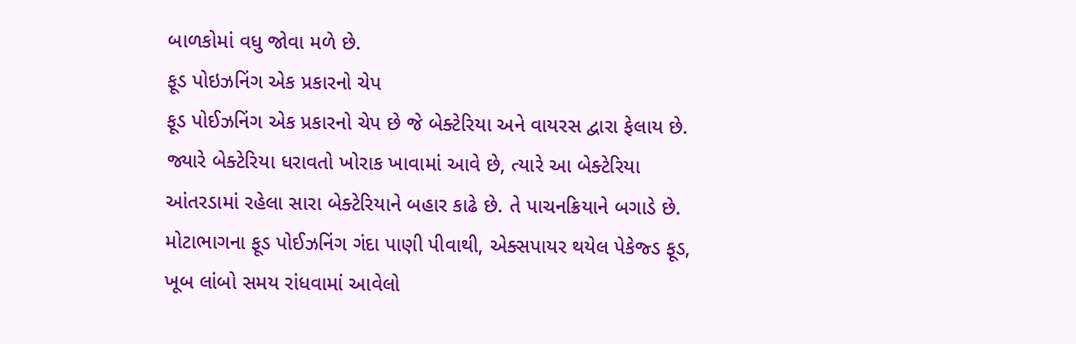બાળકોમાં વધુ જોવા મળે છે.
ફૂડ પોઇઝનિંગ એક પ્રકારનો ચેપ
ફૂડ પોઈઝનિંગ એક પ્રકારનો ચેપ છે જે બેક્ટેરિયા અને વાયરસ દ્વારા ફેલાય છે. જ્યારે બેક્ટેરિયા ધરાવતો ખોરાક ખાવામાં આવે છે, ત્યારે આ બેક્ટેરિયા આંતરડામાં રહેલા સારા બેક્ટેરિયાને બહાર કાઢે છે. તે પાચનક્રિયાને બગાડે છે. મોટાભાગના ફૂડ પોઈઝનિંગ ગંદા પાણી પીવાથી, એક્સપાયર થયેલ પેકેજ્ડ ફૂડ, ખૂબ લાંબો સમય રાંધવામાં આવેલો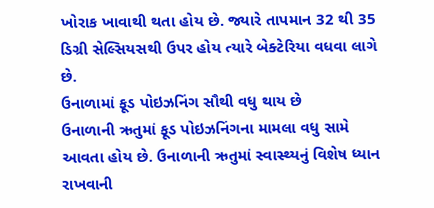ખોરાક ખાવાથી થતા હોય છે. જ્યારે તાપમાન 32 થી 35 ડિગ્રી સેલ્સિયસથી ઉપર હોય ત્યારે બેક્ટેરિયા વધવા લાગે છે.
ઉનાળામાં ફૂડ પોઇઝનિંગ સૌથી વધુ થાય છે
ઉનાળાની ઋતુમાં ફૂડ પોઇઝનિંગના મામલા વધુ સામે આવતા હોય છે. ઉનાળાની ઋતુમાં સ્વાસ્થ્યનું વિશેષ ધ્યાન રાખવાની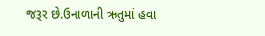જરૂર છે.ઉનાળાની ઋતુમાં હવા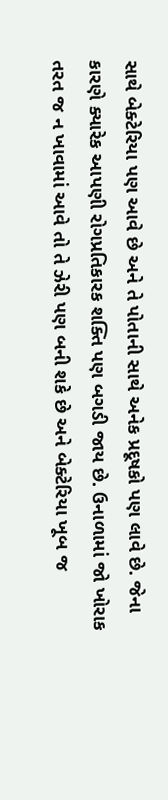સાથે બેક્ટેરિયા પણ આવે છે અને તે પોતાની સાથે અનેક પ્રદૂષકો પણ લાવે છે. જેના કારણે ક્યારેક આપણી રોગપ્રતિકારક શક્તિ પણ બગડી જાય છે. ઉનાળામાં જો ખોરાક તરત જ ન ખાવામાં આવે તો તે ઝેરી પણ બની શકે છે અને બેક્ટેરિયા ખૂબ જ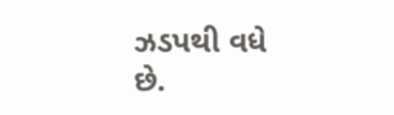ઝડપથી વધે છે.